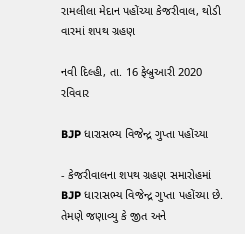રામલીલા મેદાન પહોંચ્યા કેજરીવાલ, થોડી વારમાં શપથ ગ્રહણ

નવી દિલ્હી, તા. 16 ફેબ્રુઆરી 2020 રવિવાર

BJP ધારાસભ્ય વિજેન્દ્ર ગુપ્તા પહોંચ્યા

- કેજરીવાલના શપથ ગ્રહણ સમારોહમાં BJP ધારાસભ્ય વિજેન્દ્ર ગુપ્તા પહોંચ્યા છે. તેમણે જણાવ્યુ કે જીત અને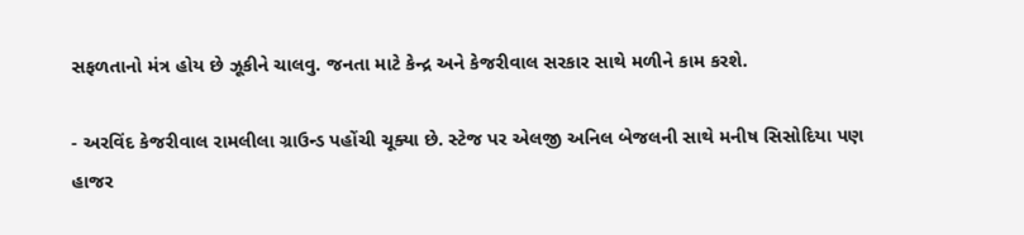સફળતાનો મંત્ર હોય છે ઝૂકીને ચાલવુ. જનતા માટે કેન્દ્ર અને કેજરીવાલ સરકાર સાથે મળીને કામ કરશે.

- અરવિંદ કેજરીવાલ રામલીલા ગ્રાઉન્ડ પહોંચી ચૂક્યા છે. સ્ટેજ પર એલજી અનિલ બેજલની સાથે મનીષ સિસોદિયા પણ હાજર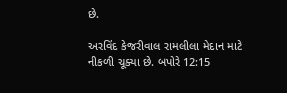છે.

અરવિંદ કેજરીવાલ રામલીલા મેદાન માટે નીકળી ચૂક્યા છે. બપોરે 12:15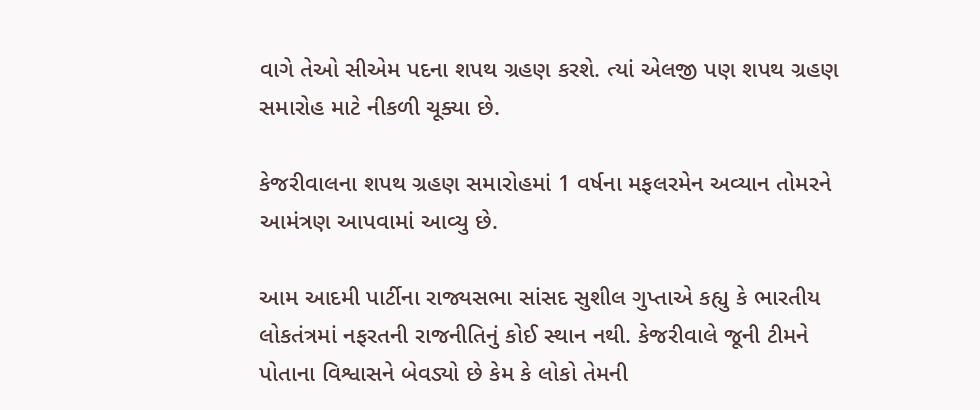વાગે તેઓ સીએમ પદના શપથ ગ્રહણ કરશે. ત્યાં એલજી પણ શપથ ગ્રહણ સમારોહ માટે નીકળી ચૂક્યા છે.

કેજરીવાલના શપથ ગ્રહણ સમારોહમાં 1 વર્ષના મફલરમેન અવ્યાન તોમરને આમંત્રણ આપવામાં આવ્યુ છે.

આમ આદમી પાર્ટીના રાજ્યસભા સાંસદ સુશીલ ગુપ્તાએ કહ્યુ કે ભારતીય લોકતંત્રમાં નફરતની રાજનીતિનું કોઈ સ્થાન નથી. કેજરીવાલે જૂની ટીમને પોતાના વિશ્વાસને બેવડ્યો છે કેમ કે લોકો તેમની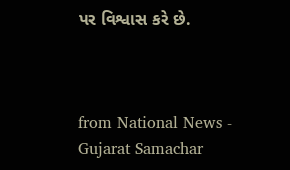પર વિશ્વાસ કરે છે.



from National News - Gujarat Samachar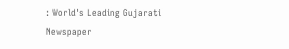: World's Leading Gujarati Newspaper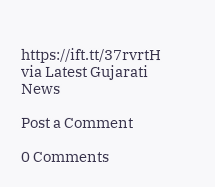https://ift.tt/37rvrtH
via Latest Gujarati News

Post a Comment

0 Comments